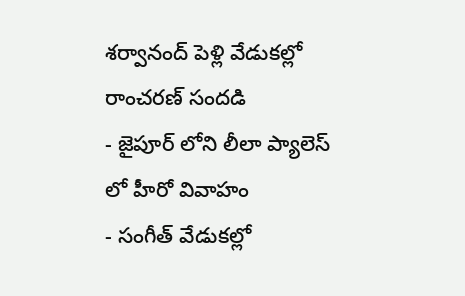శర్వానంద్ పెళ్లి వేడుకల్లో రాంచరణ్ సందడి
- జైపూర్ లోని లీలా ప్యాలెస్ లో హీరో వివాహం
- సంగీత్ వేడుకల్లో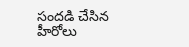సందడి చేసిన హీరోలు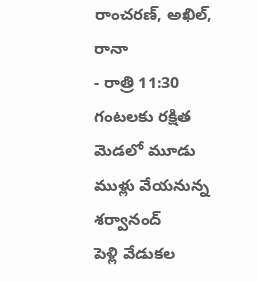రాంచరణ్, అఖిల్, రానా
- రాత్రి 11:30 గంటలకు రక్షిత మెడలో మూడు ముళ్లు వేయనున్న శర్వానంద్
పెళ్లి వేడుకల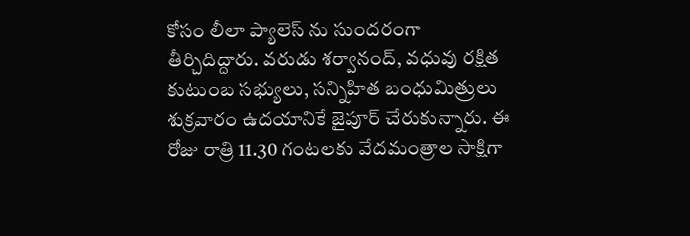కోసం లీలా ప్యాలెస్ ను సుందరంగా తీర్చిదిద్దారు. వరుడు శర్వానంద్, వధువు రక్షిత కుటుంబ సభ్యులు, సన్నిహిత బంధుమిత్రులు శుక్రవారం ఉదయానికే జైపూర్ చేరుకున్నారు. ఈ రోజు రాత్రి 11.30 గంటలకు వేదమంత్రాల సాక్షిగా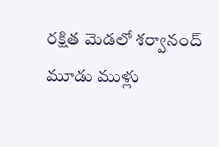రక్షిత మెడలో శర్వానంద్ మూడు ముళ్లు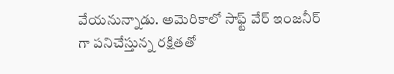వేయనున్నాడు. అమెరికాలో సాఫ్ట్ వేర్ ఇంజనీర్ గా పనిచేస్తున్న రక్షితతో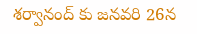శర్వానంద్ కు జనవరి 26న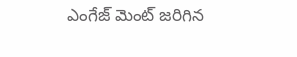ఎంగేజ్ మెంట్ జరిగిన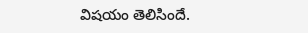విషయం తెలిసిందే.